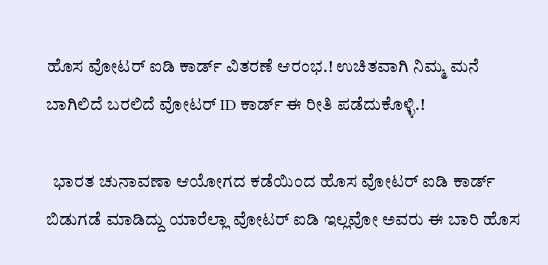ಹೊಸ ವೋಟರ್ ಐಡಿ ಕಾರ್ಡ್ ವಿತರಣೆ ಆರಂಭ.! ಉಚಿತವಾಗಿ ನಿಮ್ಮ ಮನೆ ಬಾಗಿಲಿದೆ ಬರಲಿದೆ ವೋಟರ್ ID ಕಾರ್ಡ್ ಈ ರೀತಿ ಪಡೆದುಕೊಳ್ಳಿ.!

  ಭಾರತ ಚುನಾವಣಾ ಆಯೋಗದ ಕಡೆಯಿಂದ ಹೊಸ ವೋಟರ್ ಐಡಿ ಕಾರ್ಡ್ ಬಿಡುಗಡೆ ಮಾಡಿದ್ದು ಯಾರೆಲ್ಲಾ ವೋಟರ್ ಐಡಿ ಇಲ್ಲವೋ ಅವರು ಈ ಬಾರಿ ಹೊಸ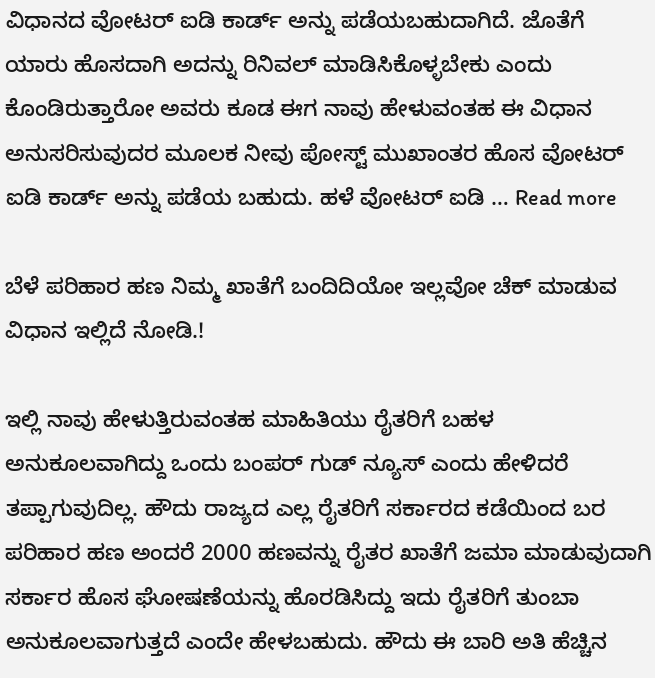ವಿಧಾನದ ವೋಟರ್ ಐಡಿ ಕಾರ್ಡ್ ಅನ್ನು ಪಡೆಯಬಹುದಾಗಿದೆ. ಜೊತೆಗೆ ಯಾರು ಹೊಸದಾಗಿ ಅದನ್ನು ರಿನಿವಲ್ ಮಾಡಿಸಿಕೊಳ್ಳಬೇಕು ಎಂದು ಕೊಂಡಿರುತ್ತಾರೋ ಅವರು ಕೂಡ ಈಗ ನಾವು ಹೇಳುವಂತಹ ಈ ವಿಧಾನ ಅನುಸರಿಸುವುದರ ಮೂಲಕ ನೀವು ಪೋಸ್ಟ್ ಮುಖಾಂತರ ಹೊಸ ವೋಟರ್ ಐಡಿ ಕಾರ್ಡ್ ಅನ್ನು ಪಡೆಯ ಬಹುದು. ಹಳೆ ವೋಟರ್ ಐಡಿ … Read more

ಬೆಳೆ ಪರಿಹಾರ ಹಣ ನಿಮ್ಮ ಖಾತೆಗೆ ಬಂದಿದಿಯೋ ಇಲ್ಲವೋ ಚೆಕ್ ಮಾಡುವ ವಿಧಾನ ಇಲ್ಲಿದೆ ನೋಡಿ.!

ಇಲ್ಲಿ ನಾವು ಹೇಳುತ್ತಿರುವಂತಹ ಮಾಹಿತಿಯು ರೈತರಿಗೆ ಬಹಳ ಅನುಕೂಲವಾಗಿದ್ದು ಒಂದು ಬಂಪರ್ ಗುಡ್ ನ್ಯೂಸ್ ಎಂದು ಹೇಳಿದರೆ ತಪ್ಪಾಗುವುದಿಲ್ಲ. ಹೌದು ರಾಜ್ಯದ ಎಲ್ಲ ರೈತರಿಗೆ ಸರ್ಕಾರದ ಕಡೆಯಿಂದ ಬರ ಪರಿಹಾರ ಹಣ ಅಂದರೆ 2000 ಹಣವನ್ನು ರೈತರ ಖಾತೆಗೆ ಜಮಾ ಮಾಡುವುದಾಗಿ ಸರ್ಕಾರ ಹೊಸ ಘೋಷಣೆಯನ್ನು ಹೊರಡಿಸಿದ್ದು ಇದು ರೈತರಿಗೆ ತುಂಬಾ ಅನುಕೂಲವಾಗುತ್ತದೆ ಎಂದೇ ಹೇಳಬಹುದು. ಹೌದು ಈ ಬಾರಿ ಅತಿ ಹೆಚ್ಚಿನ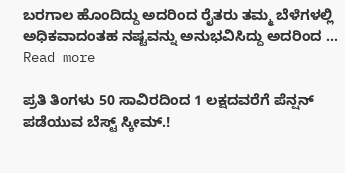ಬರಗಾಲ ಹೊಂದಿದ್ದು ಅದರಿಂದ ರೈತರು ತಮ್ಮ ಬೆಳೆಗಳಲ್ಲಿ ಅಧಿಕವಾದಂತಹ ನಷ್ಟವನ್ನು ಅನುಭವಿಸಿದ್ದು ಅದರಿಂದ … Read more

ಪ್ರತಿ ತಿಂಗಳು 50 ಸಾವಿರದಿಂದ 1 ಲಕ್ಷದವರೆಗೆ ಪೆನ್ಷನ್ ಪಡೆಯುವ ಬೆಸ್ಟ್ ಸ್ಕೀಮ್.!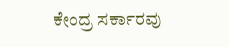ಕೇಂದ್ರ ಸರ್ಕಾರವು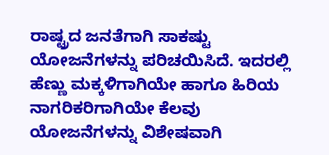ರಾಷ್ಟ್ರದ ಜನತೆಗಾಗಿ ಸಾಕಷ್ಟು ಯೋಜನೆಗಳನ್ನು ಪರಿಚಯಿಸಿದೆ. ಇದರಲ್ಲಿ ಹೆಣ್ಣು ಮಕ್ಕಳಿಗಾಗಿಯೇ ಹಾಗೂ ಹಿರಿಯ ನಾಗರಿಕರಿಗಾಗಿಯೇ ಕೆಲವು ಯೋಜನೆಗಳನ್ನು ವಿಶೇಷವಾಗಿ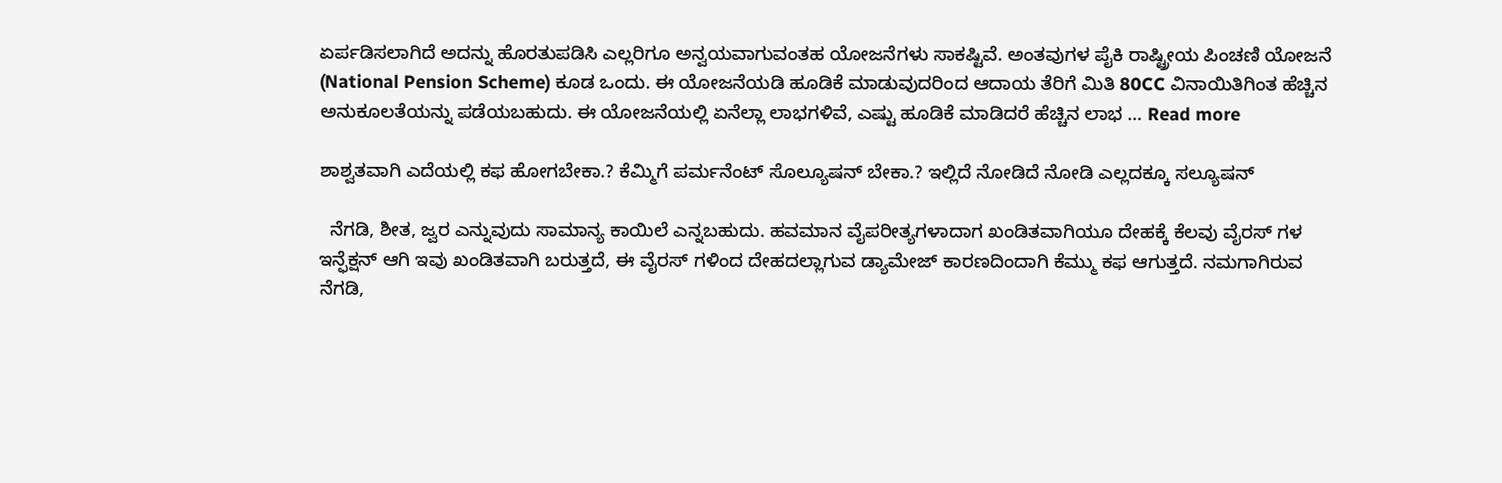ಏರ್ಪಡಿಸಲಾಗಿದೆ ಅದನ್ನು ಹೊರತುಪಡಿಸಿ ಎಲ್ಲರಿಗೂ ಅನ್ವಯವಾಗುವಂತಹ ಯೋಜನೆಗಳು ಸಾಕಷ್ಟಿವೆ. ಅಂತವುಗಳ ಪೈಕಿ ರಾಷ್ಟ್ರೀಯ ಪಿಂಚಣಿ ಯೋಜನೆ (National Pension Scheme) ಕೂಡ ಒಂದು. ಈ ಯೋಜನೆಯಡಿ ಹೂಡಿಕೆ ಮಾಡುವುದರಿಂದ ಆದಾಯ ತೆರಿಗೆ ಮಿತಿ 80CC ವಿನಾಯಿತಿಗಿಂತ ಹೆಚ್ಚಿನ ಅನುಕೂಲತೆಯನ್ನು ಪಡೆಯಬಹುದು. ಈ ಯೋಜನೆಯಲ್ಲಿ ಏನೆಲ್ಲಾ ಲಾಭಗಳಿವೆ, ಎಷ್ಟು ಹೂಡಿಕೆ ಮಾಡಿದರೆ ಹೆಚ್ಚಿನ ಲಾಭ … Read more

ಶಾಶ್ವತವಾಗಿ ಎದೆಯಲ್ಲಿ ಕಫ ಹೋಗಬೇಕಾ.? ಕೆಮ್ಮಿಗೆ ಪರ್ಮನೆಂಟ್ ಸೊಲ್ಯೂಷನ್ ಬೇಕಾ.? ಇಲ್ಲಿದೆ ನೋಡಿದೆ ನೋಡಿ ಎಲ್ಲದಕ್ಕೂ ಸಲ್ಯೂಷನ್

  ನೆಗಡಿ, ಶೀತ, ಜ್ವರ ಎನ್ನುವುದು ಸಾಮಾನ್ಯ ಕಾಯಿಲೆ ಎನ್ನಬಹುದು. ಹವಮಾನ ವೈಪರೀತ್ಯಗಳಾದಾಗ ಖಂಡಿತವಾಗಿಯೂ ದೇಹಕ್ಕೆ ಕೆಲವು ವೈರಸ್ ಗಳ ಇನ್ಫೆಕ್ಷನ್ ಆಗಿ ಇವು ಖಂಡಿತವಾಗಿ ಬರುತ್ತದೆ, ಈ ವೈರಸ್ ಗಳಿಂದ ದೇಹದಲ್ಲಾಗುವ ಡ್ಯಾಮೇಜ್ ಕಾರಣದಿಂದಾಗಿ ಕೆಮ್ಮು ಕಫ ಆಗುತ್ತದೆ. ನಮಗಾಗಿರುವ ನೆಗಡಿ,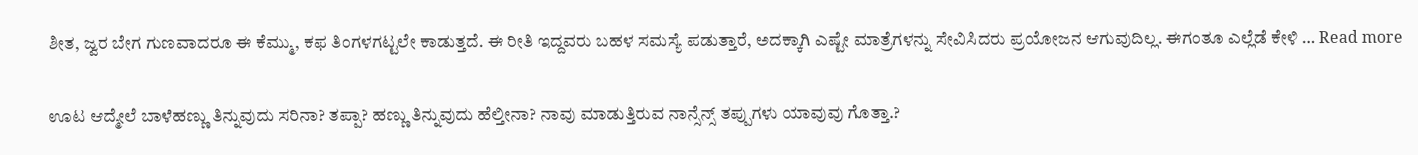ಶೀತ, ಜ್ವರ ಬೇಗ ಗುಣವಾದರೂ ಈ ಕೆಮ್ಮು, ಕಫ ತಿಂಗಳಗಟ್ಟಲೇ ಕಾಡುತ್ತದೆ. ಈ ರೀತಿ ಇದ್ದವರು ಬಹಳ ಸಮಸ್ಯೆ ಪಡುತ್ತಾರೆ, ಅದಕ್ಕಾಗಿ ಎಷ್ಟೇ ಮಾತ್ರೆಗಳನ್ನು ಸೇವಿಸಿದರು ಪ್ರಯೋಜನ ಆಗುವುದಿಲ್ಲ. ಈಗಂತೂ ಎಲ್ಲೆಡೆ ಕೇಳಿ … Read more

ಊಟ ಆದ್ಮೇಲೆ ಬಾಳೆಹಣ್ಣು ತಿನ್ನುವುದು ಸರಿನಾ? ತಪ್ಪಾ? ಹಣ್ಣು ತಿನ್ನುವುದು ಹೆಲ್ತೀನಾ? ನಾವು ಮಾಡುತ್ತಿರುವ ನಾನ್ಸೆನ್ಸ್ ತಪ್ಪುಗಳು ಯಾವುವು ಗೊತ್ತಾ.?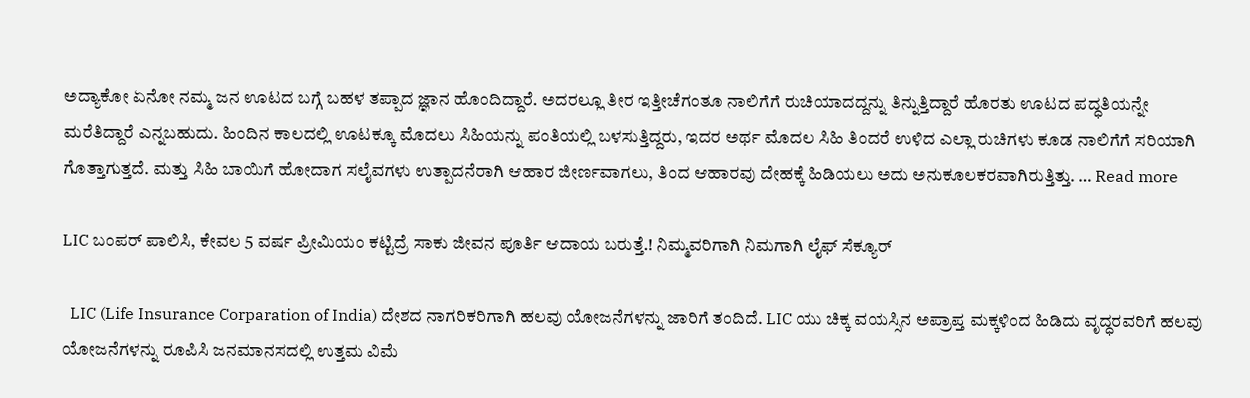ಅದ್ಯಾಕೋ ಏನೋ ನಮ್ಮ ಜನ ಊಟದ ಬಗ್ಗೆ ಬಹಳ ತಪ್ಪಾದ ಜ್ಞಾನ ಹೊಂದಿದ್ದಾರೆ. ಅದರಲ್ಲೂ ತೀರ ಇತ್ತೀಚೆಗಂತೂ ನಾಲಿಗೆಗೆ ರುಚಿಯಾದದ್ದನ್ನು ತಿನ್ನುತ್ತಿದ್ದಾರೆ ಹೊರತು ಊಟದ ಪದ್ಧತಿಯನ್ನೇ ಮರೆತಿದ್ದಾರೆ ಎನ್ನಬಹುದು. ಹಿಂದಿನ ಕಾಲದಲ್ಲಿ ಊಟಕ್ಕೂ ಮೊದಲು ಸಿಹಿಯನ್ನು ಪಂತಿಯಲ್ಲಿ ಬಳಸುತ್ತಿದ್ದರು, ಇದರ ಅರ್ಥ ಮೊದಲ ಸಿಹಿ ತಿಂದರೆ ಉಳಿದ ಎಲ್ಲಾ ರುಚಿಗಳು ಕೂಡ ನಾಲಿಗೆಗೆ ಸರಿಯಾಗಿ ಗೊತ್ತಾಗುತ್ತದೆ. ಮತ್ತು ಸಿಹಿ ಬಾಯಿಗೆ ಹೋದಾಗ ಸಲೈವಗಳು ಉತ್ಪಾದನೆರಾಗಿ ಆಹಾರ ಜೀರ್ಣವಾಗಲು, ತಿಂದ ಆಹಾರವು ದೇಹಕ್ಕೆ ಹಿಡಿಯಲು ಅದು ಅನುಕೂಲಕರವಾಗಿರುತ್ತಿತ್ತು. … Read more

LIC ಬಂಪರ್ ಪಾಲಿಸಿ, ಕೇವಲ 5 ವರ್ಷ ಪ್ರೀಮಿಯಂ ಕಟ್ಟಿದ್ರೆ ಸಾಕು ಜೀವನ ಪೂರ್ತಿ ಆದಾಯ ಬರುತ್ತೆ.! ನಿಮ್ಮವರಿಗಾಗಿ ನಿಮಗಾಗಿ ಲೈಫ್ ಸೆಕ್ಯೂರ್

  LIC (Life Insurance Corparation of India) ದೇಶದ ನಾಗರಿಕರಿಗಾಗಿ ಹಲವು ಯೋಜನೆಗಳನ್ನು ಜಾರಿಗೆ ತಂದಿದೆ. LIC ಯು ಚಿಕ್ಕ ವಯಸ್ಸಿನ ಅಪ್ರಾಪ್ತ ಮಕ್ಕಳಿಂದ ಹಿಡಿದು ವೃದ್ಧರವರಿಗೆ ಹಲವು ಯೋಜನೆಗಳನ್ನು ರೂಪಿಸಿ ಜನಮಾನಸದಲ್ಲಿ ಉತ್ತಮ ವಿಮೆ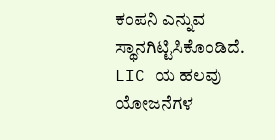ಕಂಪನಿ ಎನ್ನುವ ಸ್ಥಾನಗಿಟ್ಟಿಸಿಕೊಂಡಿದೆ. LIC ಯ ಹಲವು ಯೋಜನೆಗಳ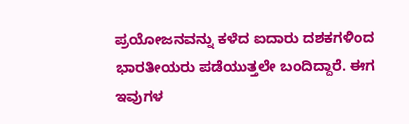ಪ್ರಯೋಜನವನ್ನು ಕಳೆದ ಐದಾರು ದಶಕಗಳಿಂದ ಭಾರತೀಯರು ಪಡೆಯುತ್ತಲೇ ಬಂದಿದ್ದಾರೆ. ಈಗ ಇವುಗಳ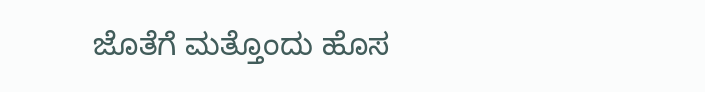ಜೊತೆಗೆ ಮತ್ತೊಂದು ಹೊಸ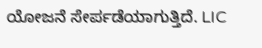ಯೋಜನೆ ಸೇರ್ಪಡೆಯಾಗುತ್ತಿದೆ. LIC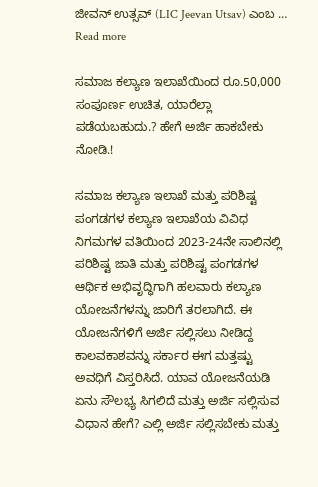ಜೀವನ್ ಉತ್ಸವ್ (LIC Jeevan Utsav) ಎಂಬ … Read more

ಸಮಾಜ ಕಲ್ಯಾಣ ಇಲಾಖೆಯಿಂದ ರೂ.50,000 ಸಂಪೂರ್ಣ ಉಚಿತ, ಯಾರೆಲ್ಲಾ ಪಡೆಯಬಹುದು.? ಹೇಗೆ ಅರ್ಜಿ ಹಾಕಬೇಕು ನೋಡಿ.!

ಸಮಾಜ ಕಲ್ಯಾಣ ಇಲಾಖೆ ಮತ್ತು ಪರಿಶಿಷ್ಟ ಪಂಗಡಗಳ ಕಲ್ಯಾಣ ಇಲಾಖೆಯ ವಿವಿಧ ನಿಗಮಗಳ ವತಿಯಿಂದ 2023-24ನೇ ಸಾಲಿನಲ್ಲಿ ಪರಿಶಿಷ್ಟ ಜಾತಿ ಮತ್ತು ಪರಿಶಿಷ್ಟ ಪಂಗಡಗಳ ಆರ್ಥಿಕ ಅಭಿವೃದ್ಧಿಗಾಗಿ ಹಲವಾರು ಕಲ್ಯಾಣ ಯೋಜನೆಗಳನ್ನು ಜಾರಿಗೆ ತರಲಾಗಿದೆ. ಈ ಯೋಜನೆಗಳಿಗೆ ಅರ್ಜಿ ಸಲ್ಲಿಸಲು ನೀಡಿದ್ದ ಕಾಲವಕಾಶವನ್ನು ಸರ್ಕಾರ ಈಗ ಮತ್ತಷ್ಟು ಅವಧಿಗೆ ವಿಸ್ತರಿಸಿದೆ. ಯಾವ ಯೋಜನೆಯಡಿ ಏನು ಸೌಲಭ್ಯ ಸಿಗಲಿದೆ ಮತ್ತು ಅರ್ಜಿ ಸಲ್ಲಿಸುವ ವಿಧಾನ ಹೇಗೆ? ಎಲ್ಲಿ ಅರ್ಜಿ ಸಲ್ಲಿಸಬೇಕು ಮತ್ತು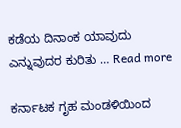ಕಡೆಯ ದಿನಾಂಕ ಯಾವುದು ಎನ್ನುವುದರ ಕುರಿತು … Read more

ಕರ್ನಾಟಕ ಗೃಹ ಮಂಡಳಿಯಿಂದ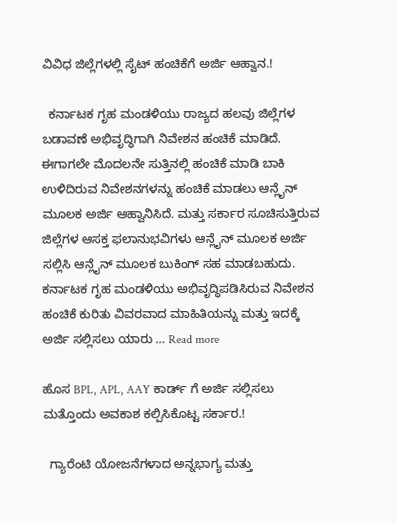ವಿವಿಧ ಜಿಲ್ಲೆಗಳಲ್ಲಿ ಸೈಟ್ ಹಂಚಿಕೆಗೆ ಅರ್ಜಿ ಆಹ್ವಾನ.!

  ಕರ್ನಾಟಕ ಗೃಹ ಮಂಡಳಿಯು ರಾಜ್ಯದ ಹಲವು ಜಿಲ್ಲೆಗಳ ಬಡಾವಣೆ ಅಭಿವೃದ್ಧಿಗಾಗಿ ನಿವೇಶನ ಹಂಚಿಕೆ ಮಾಡಿದೆ. ಈಗಾಗಲೇ ಮೊದಲನೇ ಸುತ್ತಿನಲ್ಲಿ ಹಂಚಿಕೆ ಮಾಡಿ ಬಾಕಿ ಉಳಿದಿರುವ ನಿವೇಶನಗಳನ್ನು ಹಂಚಿಕೆ ಮಾಡಲು ಆನ್ಲೈನ್ ಮೂಲಕ ಅರ್ಜಿ ಆಹ್ವಾನಿಸಿದೆ. ಮತ್ತು ಸರ್ಕಾರ ಸೂಚಿಸುತ್ತಿರುವ ಜಿಲ್ಲೆಗಳ ಆಸಕ್ತ ಫಲಾನುಭವಿಗಳು ಆನ್ಲೈನ್ ಮೂಲಕ ಅರ್ಜಿ ಸಲ್ಲಿಸಿ ಆನ್ಲೈನ್ ಮೂಲಕ ಬುಕಿಂಗ್ ಸಹ ಮಾಡಬಹುದು. ಕರ್ನಾಟಕ ಗೃಹ ಮಂಡಳಿಯು ಅಭಿವೃದ್ಧಿಪಡಿಸಿರುವ ನಿವೇಶನ ಹಂಚಿಕೆ ಕುರಿತು ವಿವರವಾದ ಮಾಹಿತಿಯನ್ನು ಮತ್ತು ಇದಕ್ಕೆ ಅರ್ಜಿ ಸಲ್ಲಿಸಲು ಯಾರು … Read more

ಹೊಸ BPL, APL, AAY ಕಾರ್ಡ್ ಗೆ ಅರ್ಜಿ ಸಲ್ಲಿಸಲು ಮತ್ತೊಂದು ಅವಕಾಶ ಕಲ್ಪಿಸಿಕೊಟ್ಟ ಸರ್ಕಾರ.!

  ಗ್ಯಾರೆಂಟಿ ಯೋಜನೆಗಳಾದ ಅನ್ನಭಾಗ್ಯ ಮತ್ತು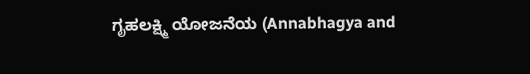ಗೃಹಲಕ್ಷ್ಮಿ ಯೋಜನೆಯ (Annabhagya and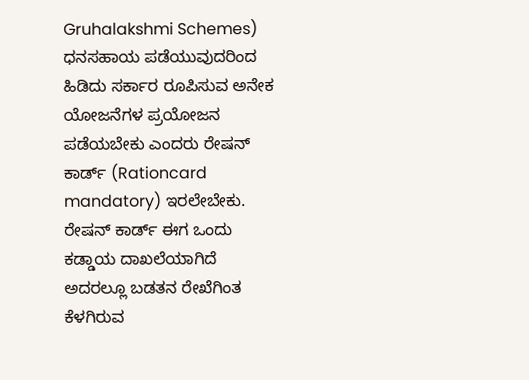Gruhalakshmi Schemes) ಧನಸಹಾಯ ಪಡೆಯುವುದರಿಂದ ಹಿಡಿದು ಸರ್ಕಾರ ರೂಪಿಸುವ ಅನೇಕ ಯೋಜನೆಗಳ ಪ್ರಯೋಜನ ಪಡೆಯಬೇಕು ಎಂದರು ರೇಷನ್ ಕಾರ್ಡ್ (Rationcard mandatory) ಇರಲೇಬೇಕು. ರೇಷನ್ ಕಾರ್ಡ್ ಈಗ ಒಂದು ಕಡ್ಡಾಯ ದಾಖಲೆಯಾಗಿದೆ ಅದರಲ್ಲೂ ಬಡತನ ರೇಖೆಗಿಂತ ಕೆಳಗಿರುವ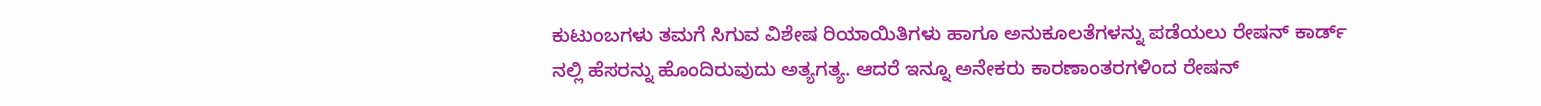ಕುಟುಂಬಗಳು ತಮಗೆ ಸಿಗುವ ವಿಶೇಷ ರಿಯಾಯಿತಿಗಳು ಹಾಗೂ ಅನುಕೂಲತೆಗಳನ್ನು ಪಡೆಯಲು ರೇಷನ್ ಕಾರ್ಡ್ ನಲ್ಲಿ ಹೆಸರನ್ನು ಹೊಂದಿರುವುದು ಅತ್ಯಗತ್ಯ. ಆದರೆ ಇನ್ನೂ ಅನೇಕರು ಕಾರಣಾಂತರಗಳಿಂದ ರೇಷನ್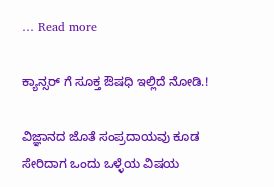… Read more

ಕ್ಯಾನ್ಸರ್ ಗೆ ಸೂಕ್ತ ಔಷಧಿ ಇಲ್ಲಿದೆ ನೋಡಿ.!

ವಿಜ್ಞಾನದ ಜೊತೆ ಸಂಪ್ರದಾಯವು ಕೂಡ ಸೇರಿದಾಗ ಒಂದು ಒಳ್ಳೆಯ ವಿಷಯ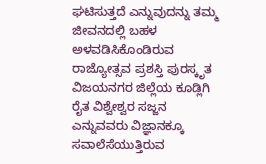ಘಟಿಸುತ್ತದೆ ಎನ್ನುವುದನ್ನು ತಮ್ಮ ಜೀವನದಲ್ಲಿ ಬಹಳ ಅಳವಡಿಸಿಕೊಂಡಿರುವ ರಾಜ್ಯೋತ್ಸವ ಪ್ರಶಸ್ತಿ ಪುರಸ್ಕೃತ ವಿಜಯನಗರ ಜಿಲ್ಲೆಯ ಕೂಡ್ಲಿಗಿ ರೈತ ವಿಶ್ವೇಶ್ವರ ಸಜ್ಜನ ಎನ್ನುವವರು ವಿಜ್ಞಾನಕ್ಕೂ ಸವಾಲೆಸೆಯುತ್ತಿರುವ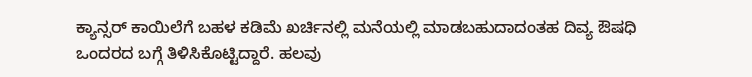ಕ್ಯಾನ್ಸರ್ ಕಾಯಿಲೆಗೆ ಬಹಳ ಕಡಿಮೆ ಖರ್ಚಿನಲ್ಲಿ ಮನೆಯಲ್ಲಿ ಮಾಡಬಹುದಾದಂತಹ ದಿವ್ಯ ಔಷಧಿ ಒಂದರದ ಬಗ್ಗೆ ತಿಳಿಸಿಕೊಟ್ಟಿದ್ದಾರೆ. ಹಲವು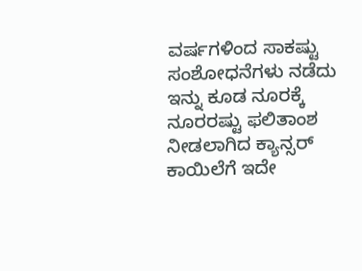ವರ್ಷಗಳಿಂದ ಸಾಕಷ್ಟು ಸಂಶೋಧನೆಗಳು ನಡೆದು ಇನ್ನು ಕೂಡ ನೂರಕ್ಕೆ ನೂರರಷ್ಟು ಫಲಿತಾಂಶ ನೀಡಲಾಗಿದ ಕ್ಯಾನ್ಸರ್ ಕಾಯಿಲೆಗೆ ಇದೇ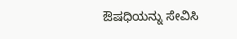ಔಷಧಿಯನ್ನು ಸೇವಿಸಿ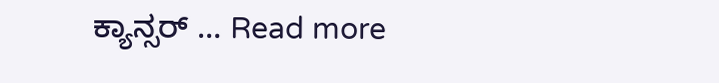ಕ್ಯಾನ್ಸರ್ … Read more